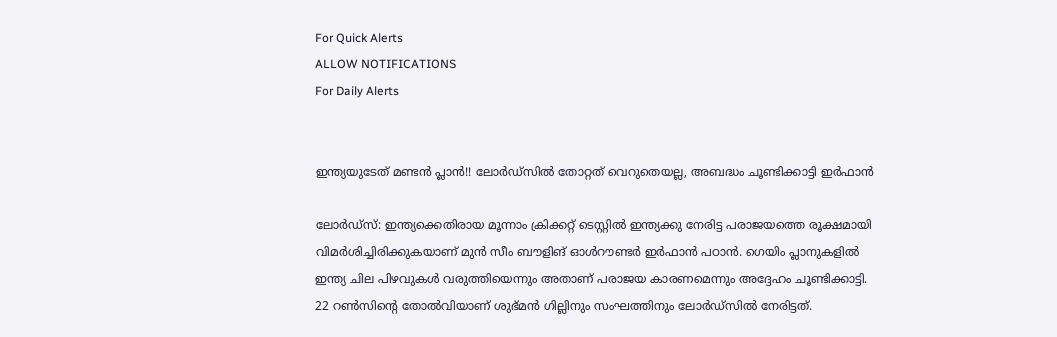For Quick Alerts
ALLOW NOTIFICATIONS
For Daily Alerts


ഇന്ത്യയുടേത് മണ്ടന്‍ പ്ലാന്‍!! ലോര്‍ഡ്‌സില്‍ തോറ്റത് വെറുതെയല്ല, അബദ്ധം ചൂണ്ടിക്കാട്ടി ഇര്‍ഫാന്‍

ലോര്‍ഡ്‌സ്: ഇന്ത്യക്കെതിരായ മൂന്നാം ക്രിക്കറ്റ് ടെസ്റ്റില്‍ ഇന്ത്യക്കു നേരിട്ട പരാജയത്തെ രൂക്ഷമായി വിമര്‍ശിച്ചിരിക്കുകയാണ് മുന്‍ സീം ബൗളിങ് ഓള്‍റൗണ്ടര്‍ ഇര്‍ഫാന്‍ പഠാന്‍. ഗെയിം പ്ലാനുകളില്‍ ഇന്ത്യ ചില പിഴവുകള്‍ വരുത്തിയെന്നും അതാണ് പരാജയ കാരണമെന്നും അദ്ദേഹം ചൂണ്ടിക്കാട്ടി. 22 റണ്‍സിന്റെ തോല്‍വിയാണ് ശുഭ്മന്‍ ഗില്ലിനും സംഘത്തിനും ലോര്‍ഡ്‌സില്‍ നേരിട്ടത്.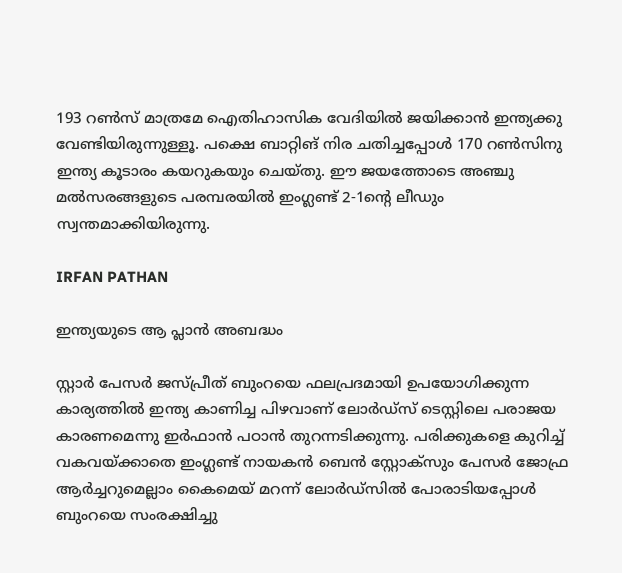193 റണ്‍സ് മാത്രമേ ഐതിഹാസിക വേദിയില്‍ ജയിക്കാന്‍ ഇന്ത്യക്കു വേണ്ടിയിരുന്നുള്ളൂ. പക്ഷെ ബാറ്റിങ് നിര ചതിച്ചപ്പോള്‍ 170 റണ്‍സിനു ഇന്ത്യ കൂടാരം കയറുകയും ചെയ്തു. ഈ ജയത്തോടെ അഞ്ചു മല്‍സരങ്ങളുടെ പരമ്പരയില്‍ ഇംഗ്ലണ്ട് 2-1ന്റെ ലീഡും സ്വന്തമാക്കിയിരുന്നു.

IRFAN PATHAN

ഇന്ത്യയുടെ ആ പ്ലാന്‍ അബദ്ധം

സ്റ്റാര്‍ പേസര്‍ ജസ്പ്രീത് ബുംറയെ ഫലപ്രദമായി ഉപയോഗിക്കുന്ന കാര്യത്തില്‍ ഇന്ത്യ കാണിച്ച പിഴവാണ് ലോര്‍ഡ്‌സ് ടെസ്റ്റിലെ പരാജയ കാരണമെന്നു ഇര്‍ഫാന്‍ പഠാന്‍ തുറന്നടിക്കുന്നു. പരിക്കുകളെ കുറിച്ച് വകവയ്ക്കാതെ ഇംഗ്ലണ്ട് നായകന്‍ ബെന്‍ സ്റ്റോക്‌സും പേസര്‍ ജോഫ്ര ആര്‍ച്ചറുമെല്ലാം കൈമെയ് മറന്ന് ലോര്‍ഡ്‌സില്‍ പോരാടിയപ്പോള്‍ ബുംറയെ സംരക്ഷിച്ചു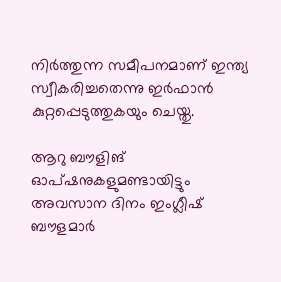നിര്‍ത്തുന്ന സമീപനമാണ് ഇന്ത്യ സ്വീകരിച്ചതെന്നു ഇര്‍ഫാന്‍ കുറ്റപ്പെടുത്തുകയും ചെയ്തു.

ആറു ബൗളിങ് ഓപ്ഷനുകളുമണ്ടായിട്ടും അവസാന ദിനം ഇംഗ്ലീഷ് ബൗളമാര്‍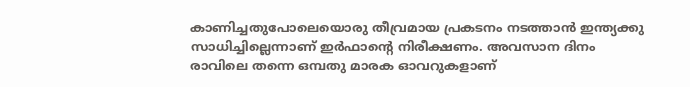കാണിച്ചതുപോലെയൊരു തീവ്രമായ പ്രകടനം നടത്താന്‍ ഇന്ത്യക്കു സാധിച്ചില്ലെന്നാണ് ഇര്‍ഫാന്റെ നിരീക്ഷണം. അവസാന ദിനം രാവിലെ തന്നെ ഒമ്പതു മാരക ഓവറുകളാണ്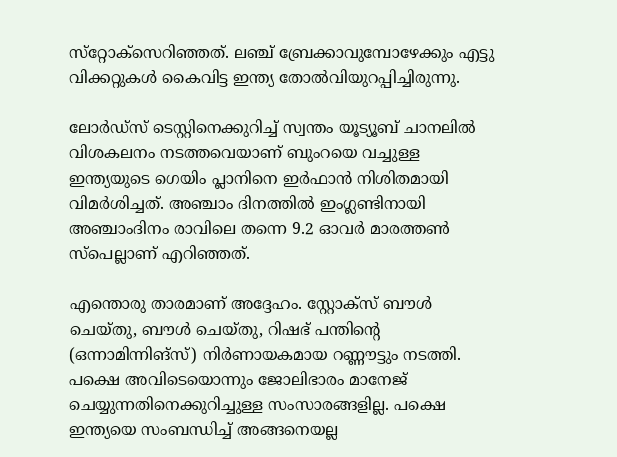സ്‌റ്റോക്‌സെറിഞ്ഞത്. ലഞ്ച് ബ്രേക്കാവുമ്പോഴേക്കും എട്ടു വിക്കറ്റുകള്‍ കൈവിട്ട ഇന്ത്യ തോല്‍വിയുറപ്പിച്ചിരുന്നു.

ലോര്‍ഡ്‌സ് ടെസ്റ്റിനെക്കുറിച്ച് സ്വന്തം യൂട്യൂബ് ചാനലില്‍ വിശകലനം നടത്തവെയാണ് ബുംറയെ വച്ചുള്ള ഇന്ത്യയുടെ ഗെയിം പ്ലാനിനെ ഇര്‍ഫാന്‍ നിശിതമായി വിമര്‍ശിച്ചത്. അഞ്ചാം ദിനത്തില്‍ ഇംഗ്ലണ്ടിനായി അഞ്ചാംദിനം രാവിലെ തന്നെ 9.2 ഓവര്‍ മാരത്തണ്‍ സ്‌പെല്ലാണ് എറിഞ്ഞത്.

എന്തൊരു താരമാണ് അദ്ദേഹം. സ്റ്റോക്‌സ് ബൗള്‍ ചെയ്തു, ബൗള്‍ ചെയ്തു, റിഷഭ് പന്തിന്റെ (ഒന്നാമിന്നിങ്‌സ്) നിര്‍ണായകമായ റണ്ണൗട്ടും നടത്തി. പക്ഷെ അവിടെയൊന്നും ജോലിഭാരം മാനേജ് ചെയ്യുന്നതിനെക്കുറിച്ചുള്ള സംസാരങ്ങളില്ല. പക്ഷെ ഇന്ത്യയെ സംബന്ധിച്ച് അങ്ങനെയല്ല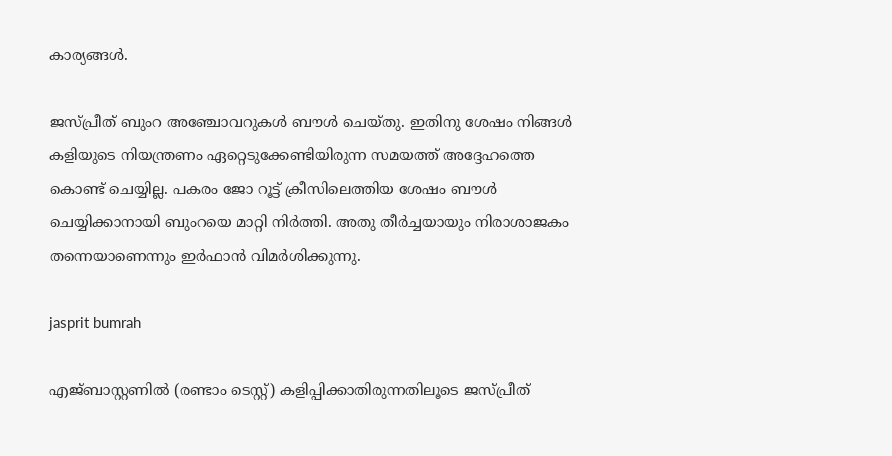കാര്യങ്ങള്‍.

ജസ്പ്രീത് ബുംറ അഞ്ചോവറുകള്‍ ബൗള്‍ ചെയ്തു. ഇതിനു ശേഷം നിങ്ങള്‍ കളിയുടെ നിയന്ത്രണം ഏറ്റെടുക്കേണ്ടിയിരുന്ന സമയത്ത് അദ്ദേഹത്തെ കൊണ്ട് ചെയ്യില്ല. പകരം ജോ റൂട്ട് ക്രീസിലെത്തിയ ശേഷം ബൗള്‍ ചെയ്യിക്കാനായി ബുംറയെ മാറ്റി നിര്‍ത്തി. അതു തീര്‍ച്ചയായും നിരാശാജകം തന്നെയാണെന്നും ഇര്‍ഫാന്‍ വിമര്‍ശിക്കുന്നു.

jasprit bumrah

എജ്ബാസ്റ്റണില്‍ (രണ്ടാം ടെസ്റ്റ്) കളിപ്പിക്കാതിരുന്നതിലൂടെ ജസ്പ്രീത്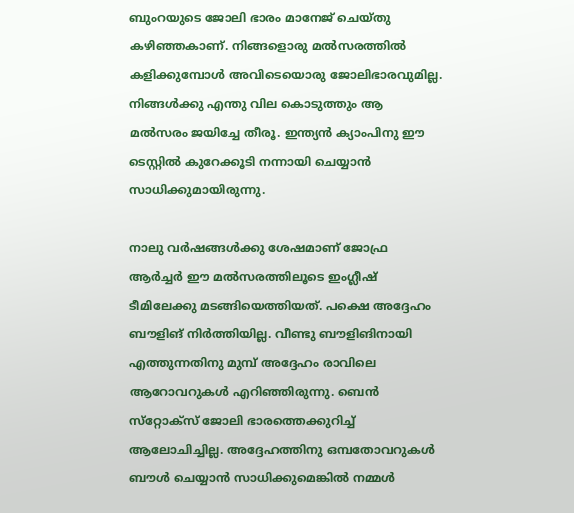ബുംറയുടെ ജോലി ഭാരം മാനേജ് ചെയ്തു കഴിഞ്ഞകാണ്. നിങ്ങളൊരു മല്‍സരത്തില്‍ കളിക്കുമ്പോള്‍ അവിടെയൊരു ജോലിഭാരവുമില്ല. നിങ്ങള്‍ക്കു എന്തു വില കൊടുത്തും ആ മല്‍സരം ജയിച്ചേ തീരൂ. ഇന്ത്യന്‍ ക്യാംപിനു ഈ ടെസ്റ്റില്‍ കുറേക്കൂടി നന്നായി ചെയ്യാന്‍ സാധിക്കുമായിരുന്നു.

നാലു വര്‍ഷങ്ങള്‍ക്കു ശേഷമാണ് ജോഫ്ര ആര്‍ച്ചര്‍ ഈ മല്‍സരത്തിലൂടെ ഇംഗ്ലീഷ് ടീമിലേക്കു മടങ്ങിയെത്തിയത്. പക്ഷെ അദ്ദേഹം ബൗളിങ് നിര്‍ത്തിയില്ല. വീണ്ടു ബൗളിങിനായി എത്തുന്നതിനു മുമ്പ് അദ്ദേഹം രാവിലെ ആറോവറുകള്‍ എറിഞ്ഞിരുന്നു. ബെന്‍ സ്‌റ്റോക്‌സ് ജോലി ഭാരത്തെക്കുറിച്ച് ആലോചിച്ചില്ല. അദ്ദേഹത്തിനു ഒമ്പതോവറുകള്‍ ബൗള്‍ ചെയ്യാന്‍ സാധിക്കുമെങ്കില്‍ നമ്മള്‍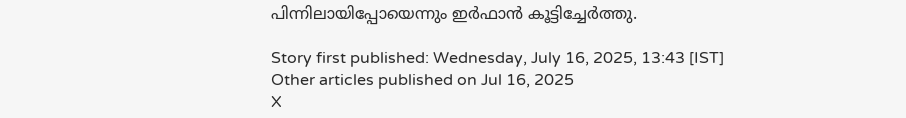പിന്നിലായിപ്പോയെന്നും ഇര്‍ഫാന്‍ കൂട്ടിച്ചേര്‍ത്തു.

Story first published: Wednesday, July 16, 2025, 13:43 [IST]
Other articles published on Jul 16, 2025
X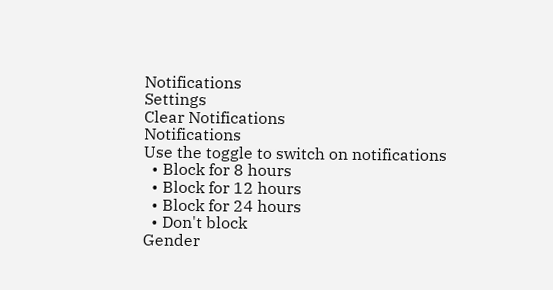Notifications
Settings
Clear Notifications
Notifications
Use the toggle to switch on notifications
  • Block for 8 hours
  • Block for 12 hours
  • Block for 24 hours
  • Don't block
Gender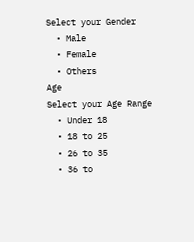Select your Gender
  • Male
  • Female
  • Others
Age
Select your Age Range
  • Under 18
  • 18 to 25
  • 26 to 35
  • 36 to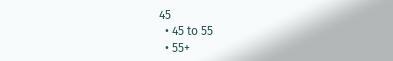45
  • 45 to 55
  • 55+